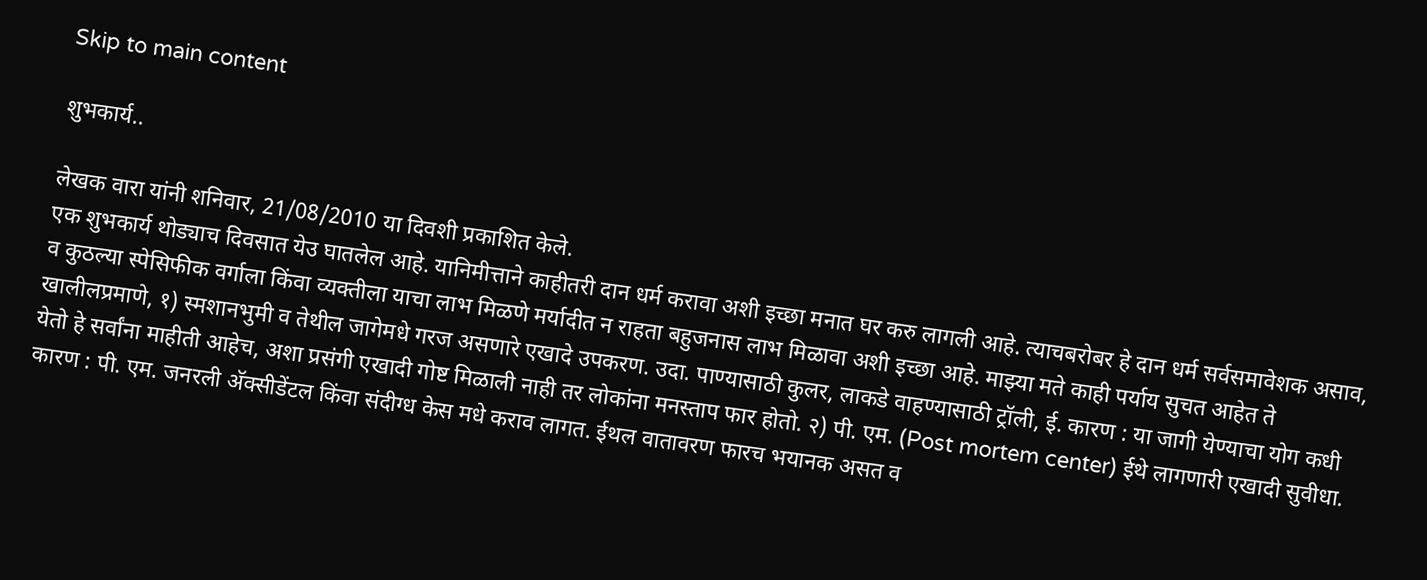Skip to main content

शुभकार्य..

लेखक वारा यांनी शनिवार, 21/08/2010 या दिवशी प्रकाशित केले.
एक शुभकार्य थोड्याच दिवसात येउ घातलेल आहे. यानिमीत्ताने काहीतरी दान धर्म करावा अशी इच्छा मनात घर करु लागली आहे. त्याचबरोबर हे दान धर्म सर्वसमावेशक असाव, व कुठल्या स्पेसिफीक वर्गाला किंवा व्यक्तीला याचा लाभ मिळणे मर्यादीत न राहता बहुजनास लाभ मिळावा अशी इच्छा आहे. माझ्या मते काही पर्याय सुचत आहेत ते खालीलप्रमाणे, १) स्मशानभुमी व तेथील जागेमधे गरज असणारे एखादे उपकरण. उदा. पाण्यासाठी कुलर, लाकडे वाहण्यासाठी ट्रॉली, ई. कारण : या जागी येण्याचा योग कधी येतो हे सर्वांना माहीती आहेच, अशा प्रसंगी एखादी गोष्ट मिळाली नाही तर लोकांना मनस्ताप फार होतो. २) पी. एम. (Post mortem center) ईथे लागणारी एखादी सुवीधा. कारण : पी. एम. जनरली अ‍ॅक्सीडेंटल किंवा संदीग्ध केस मधे कराव लागत. ईथल वातावरण फारच भयानक असत व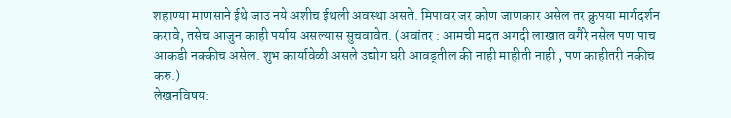शहाण्या माणसाने ईथे जाउ नये अशीच ईथली अवस्था असते. मिपावर जर कोण जाणकार असेल तर क्रुपया मार्गदर्शन करावे, तसेच आजुन काही पर्याय असल्यास सुचवावेत. (अवांतर : आमची मदत अगदी लाखात वगैरे नसेल पण पाच आकडी नक्कीच असेल. शुभ कार्यावेळी असले उद्योग घरी आवड्तील की नाही माहीती नाही , पण काहीतरी नकीच करु.)
लेखनविषय: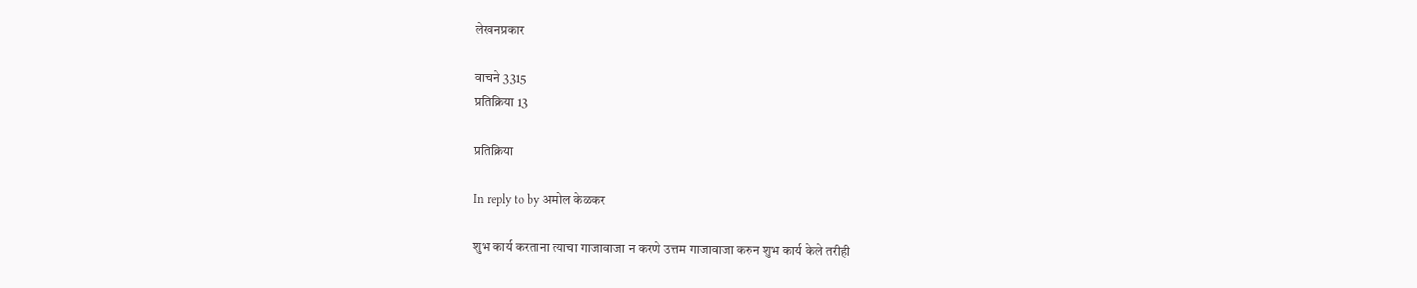लेखनप्रकार

वाचने 3315
प्रतिक्रिया 13

प्रतिक्रिया

In reply to by अमोल केळकर

शुभ कार्य करताना त्याचा गाजावाजा न करणे उत्तम गाजावाजा करुन शुभ कार्य केले तरीही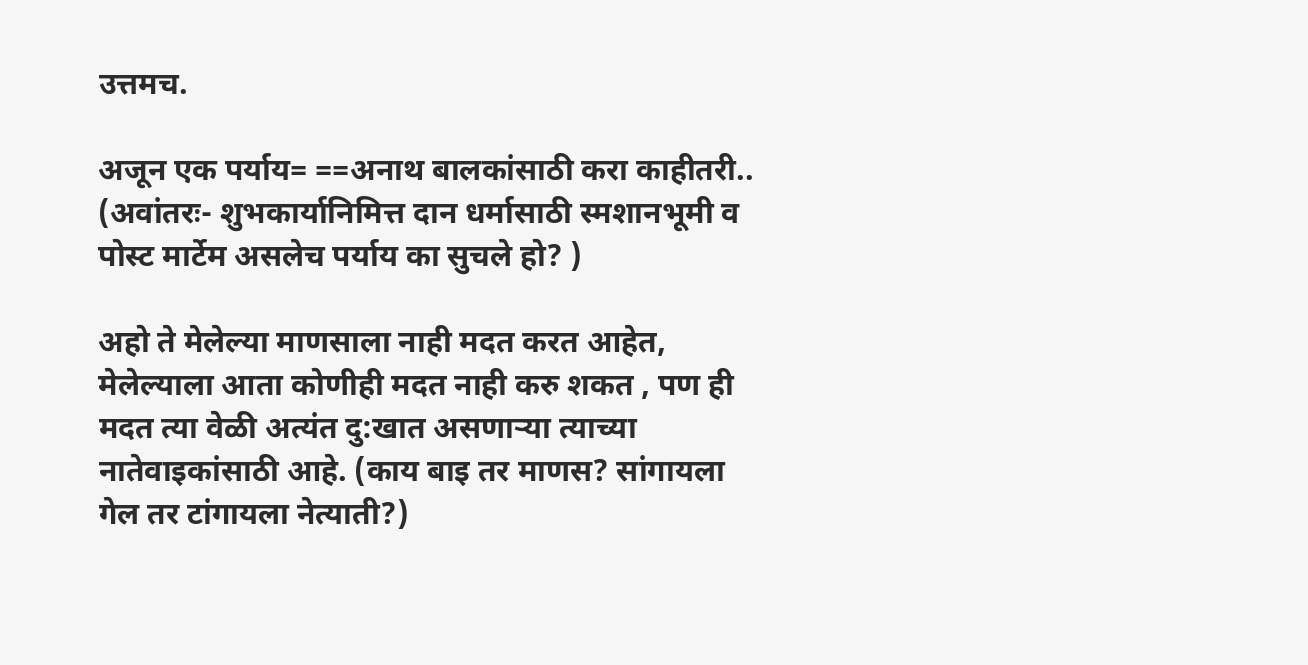उत्तमच.

अजून एक पर्याय= ==अनाथ बालकांसाठी करा काहीतरी.. (अवांतरः- शुभकार्यानिमित्त दान धर्मासाठी स्मशानभूमी व पोस्ट मार्टेम असलेच पर्याय का सुचले हो? )

अहो ते मेलेल्या माणसाला नाही मदत करत आहेत, मेलेल्याला आता कोणीही मदत नाही करु शकत , पण ही मदत त्या वेळी अत्यंत दु:खात असणार्‍या त्याच्या नातेवाइकांसाठी आहे. (काय बाइ तर माणस? सांगायला गेल तर टांगायला नेत्याती?)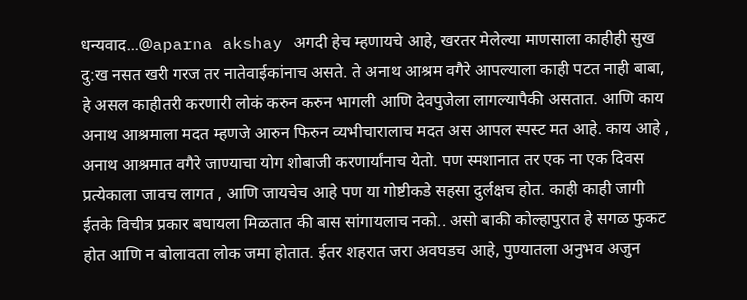धन्यवाद...@aparna akshay अगदी हेच म्हणायचे आहे, खरतर मेलेल्या माणसाला काहीही सुख दु:ख नसत खरी गरज तर नातेवाईकांनाच असते. ते अनाथ आश्रम वगैरे आपल्याला काही पटत नाही बाबा, हे असल काहीतरी करणारी लोकं करुन करुन भागली आणि देवपुजेला लागल्यापैकी असतात. आणि काय अनाथ आश्रमाला मदत म्हणजे आरुन फिरुन व्यभीचारालाच मदत अस आपल स्पस्ट मत आहे. काय आहे , अनाथ आश्रमात वगैरे जाण्याचा योग शोबाजी करणार्यांनाच येतो. पण स्मशानात तर एक ना एक दिवस प्रत्येकाला जावच लागत , आणि जायचेच आहे पण या गोष्टीकडे सहसा दुर्लक्षच होत. काही काही जागी ईतके विचीत्र प्रकार बघायला मिळतात की बास सांगायलाच नको.. असो बाकी कोल्हापुरात हे सगळ फुकट होत आणि न बोलावता लोक जमा होतात. ईतर शहरात जरा अवघडच आहे, पुण्यातला अनुभव अजुन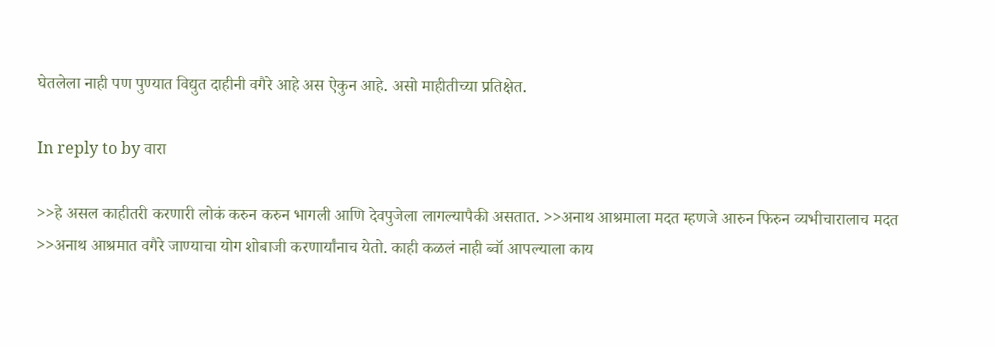घेतलेला नाही पण पुण्यात विद्युत दाहीनी वगैरे आहे अस ऐकुन आहे. असो माहीतीच्या प्रतिक्षेत.

In reply to by वारा

>>हे असल काहीतरी करणारी लोकं करुन करुन भागली आणि देवपुजेला लागल्यापैकी असतात. >>अनाथ आश्रमाला मदत म्हणजे आरुन फिरुन व्यभीचारालाच मदत >>अनाथ आश्रमात वगैरे जाण्याचा योग शोबाजी करणार्यांनाच येतो. काही कळलं नाही ब्वॉ आपल्याला काय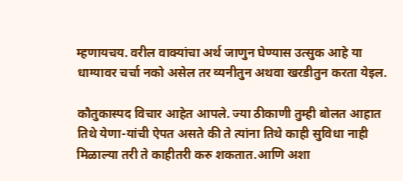म्हणायचय. वरील वाक्यांचा अर्थ जाणुन घेण्यास उत्सुक आहे या धाग्यावर चर्चा नको असेल तर व्यनीतुन अथवा खरडीतुन करता येइल.

कौतुकास्पद विचार आहेत आपले. ज्या ठीकाणी तुम्ही बोलत आहात तिथे येणा-यांची ऐपत असते की ते त्यांना तिथे काही सुविधा नाही मिळाल्या तरी ते काहीतरी करु शकतात.आणि अशा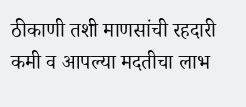ठीकाणी तशी माणसांची रहदारी कमी व आपल्या मदतीचा लाभ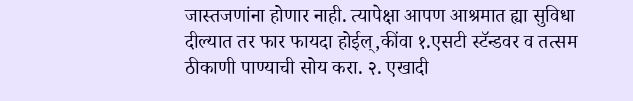जास्तजणांना होणार नाही. त्यापेक्षा आपण आश्रमात ह्या सुविधा दील्यात तर फार फायदा होईल्,कींवा १.एसटी स्टॅन्डवर व तत्सम ठीकाणी पाण्याची सोय करा. २. एखादी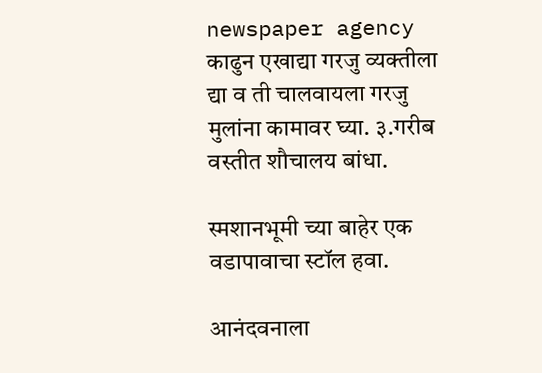newspaper agency काढुन एखाद्या गरजु व्यक्तीला द्या व ती चालवायला गरजु मुलांना कामावर घ्या. ३.गरीब वस्तीत शौचालय बांधा.

स्मशानभूमी च्या बाहेर एक वडापावाचा स्टॉल हवा.

आनंदवनाला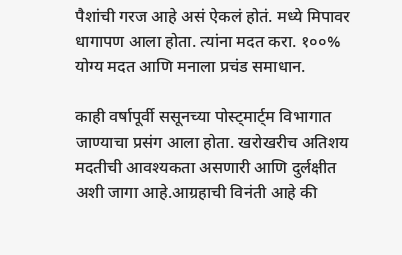पैशांची गरज आहे असं ऐकलं होतं. मध्ये मिपावर धागापण आला होता. त्यांना मदत करा. १००% योग्य मदत आणि मनाला प्रचंड समाधान.

काही वर्षापूर्वी ससूनच्या पोस्ट्मार्ट्म विभागात जाण्याचा प्रसंग आला होता. खरोखरीच अतिशय मदतीची आवश्यकता असणारी आणि दुर्लक्षीत अशी जागा आहे.आग्रहाची विनंती आहे की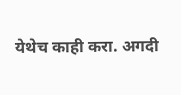येथेच काही करा. अगदी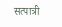सत्पात्री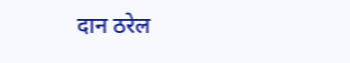दान ठरेल